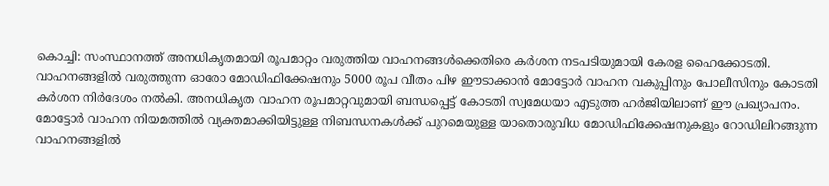കൊച്ചി: സംസ്ഥാനത്ത് അനധികൃതമായി രൂപമാറ്റം വരുത്തിയ വാഹനങ്ങൾക്കെതിരെ കർശന നടപടിയുമായി കേരള ഹൈക്കോടതി. വാഹനങ്ങളിൽ വരുത്തുന്ന ഓരോ മോഡിഫിക്കേഷനും 5000 രൂപ വീതം പിഴ ഈടാക്കാൻ മോട്ടോർ വാഹന വകുപ്പിനും പോലീസിനും കോടതി കർശന നിർദേശം നൽകി. അനധികൃത വാഹന രൂപമാറ്റവുമായി ബന്ധപ്പെട്ട് കോടതി സ്വമേധയാ എടുത്ത ഹർജിയിലാണ് ഈ പ്രഖ്യാപനം.
മോട്ടോർ വാഹന നിയമത്തിൽ വ്യക്തമാക്കിയിട്ടുള്ള നിബന്ധനകൾക്ക് പുറമെയുള്ള യാതൊരുവിധ മോഡിഫിക്കേഷനുകളും റോഡിലിറങ്ങുന്ന വാഹനങ്ങളിൽ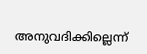അനുവദിക്കില്ലെന്ന്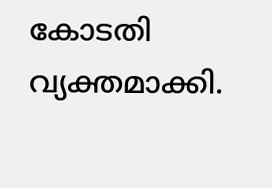കോടതി വ്യക്തമാക്കി.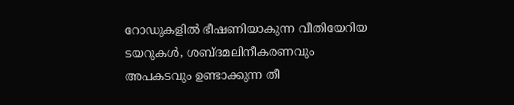റോഡുകളിൽ ഭീഷണിയാകുന്ന വീതിയേറിയ ടയറുകൾ, ശബ്ദമലിനീകരണവും അപകടവും ഉണ്ടാക്കുന്ന തീ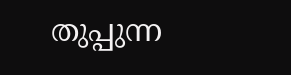തുപ്പുന്ന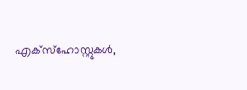എക്സ്ഹോസ്റ്റുകൾ,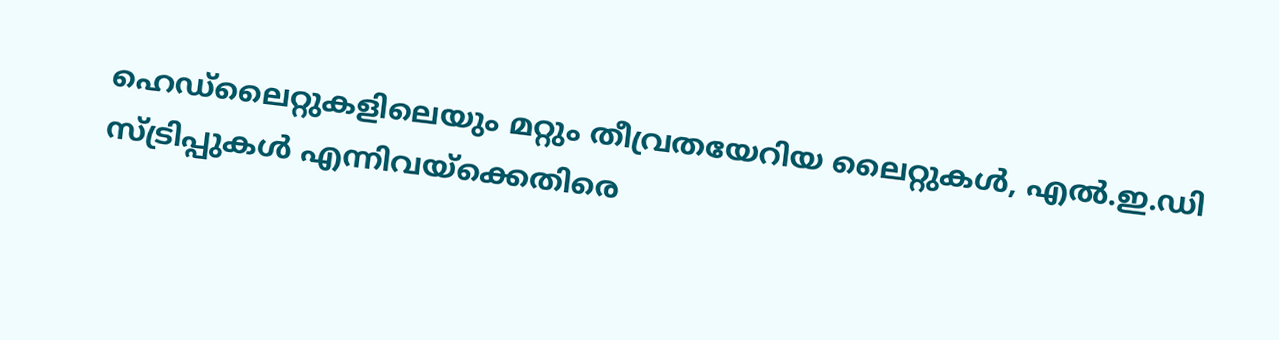ഹെഡ്ലൈറ്റുകളിലെയും മറ്റും തീവ്രതയേറിയ ലൈറ്റുകൾ, എൽ.ഇ.ഡി സ്ട്രിപ്പുകൾ എന്നിവയ്ക്കെതിരെ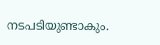നടപടിയുണ്ടാകും.